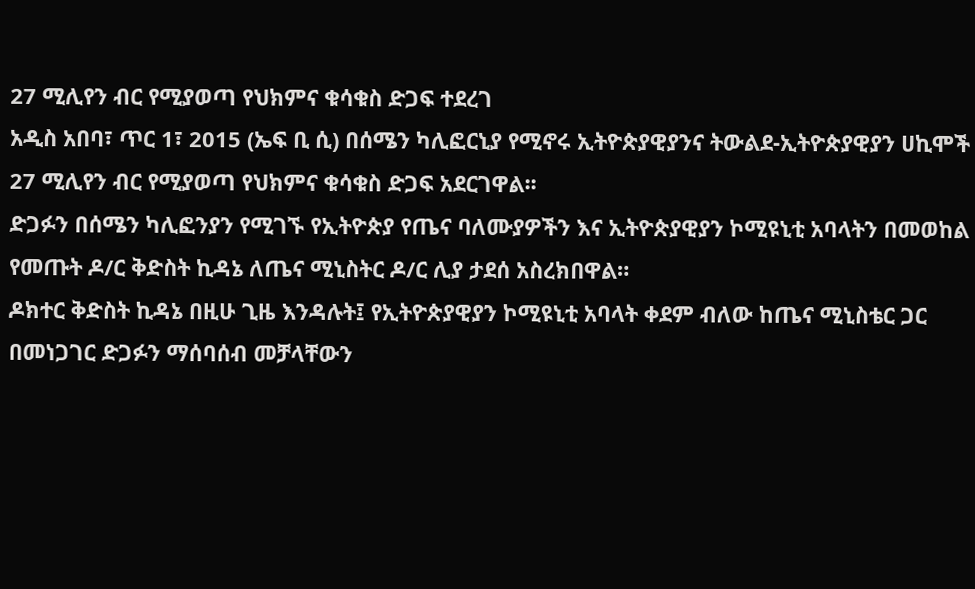27 ሚሊየን ብር የሚያወጣ የህክምና ቁሳቁስ ድጋፍ ተደረገ
አዲስ አበባ፣ ጥር 1፣ 2015 (ኤፍ ቢ ሲ) በሰሜን ካሊፎርኒያ የሚኖሩ ኢትዮጵያዊያንና ትውልደ-ኢትዮጵያዊያን ሀኪሞች 27 ሚሊየን ብር የሚያወጣ የህክምና ቁሳቁስ ድጋፍ አደርገዋል፡፡
ድጋፉን በሰሜን ካሊፎንያን የሚገኙ የኢትዮጵያ የጤና ባለሙያዎችን እና ኢትዮጵያዊያን ኮሚዩኒቲ አባላትን በመወከል የመጡት ዶ/ር ቅድስት ኪዳኔ ለጤና ሚኒስትር ዶ/ር ሊያ ታደሰ አስረክበዋል።
ዶክተር ቅድስት ኪዳኔ በዚሁ ጊዜ እንዳሉት፤ የኢትዮጵያዊያን ኮሚዩኒቲ አባላት ቀደም ብለው ከጤና ሚኒስቴር ጋር በመነጋገር ድጋፉን ማሰባሰብ መቻላቸውን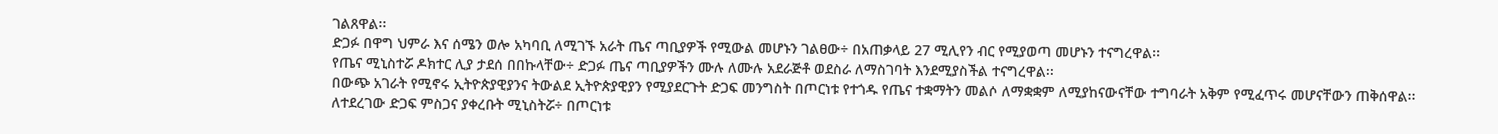ገልጸዋል፡፡
ድጋፉ በዋግ ህምራ እና ሰሜን ወሎ አካባቢ ለሚገኙ አራት ጤና ጣቢያዎች የሚውል መሆኑን ገልፀው÷ በአጠቃላይ 27 ሚሊየን ብር የሚያወጣ መሆኑን ተናግረዋል፡፡
የጤና ሚኒስተሯ ዶክተር ሊያ ታደሰ በበኩላቸው÷ ድጋፉ ጤና ጣቢያዎችን ሙሉ ለሙሉ አደራጅቶ ወደስራ ለማስገባት እንደሚያስችል ተናግረዋል፡፡
በውጭ አገራት የሚኖሩ ኢትዮጵያዊያንና ትውልደ ኢትዮጵያዊያን የሚያደርጉት ድጋፍ መንግስት በጦርነቱ የተጎዱ የጤና ተቋማትን መልሶ ለማቋቋም ለሚያከናውናቸው ተግባራት አቅም የሚፈጥሩ መሆናቸውን ጠቅሰዋል፡፡
ለተደረገው ድጋፍ ምስጋና ያቀረቡት ሚኒስትሯ÷ በጦርነቱ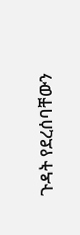ጉዳት የደረሰባቸውን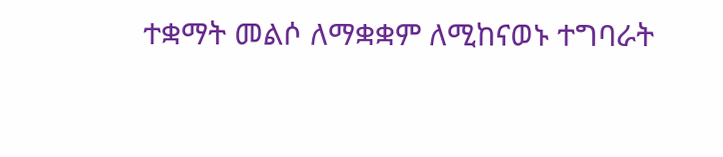ተቋማት መልሶ ለማቋቋም ለሚከናወኑ ተግባራት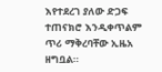እየተደረገ ያለው ድጋፍ ተጠናክሮ እንዲቀጥልም ጥሪ ማቅረባቸው ኢዜአ ዘግቧል፡፡